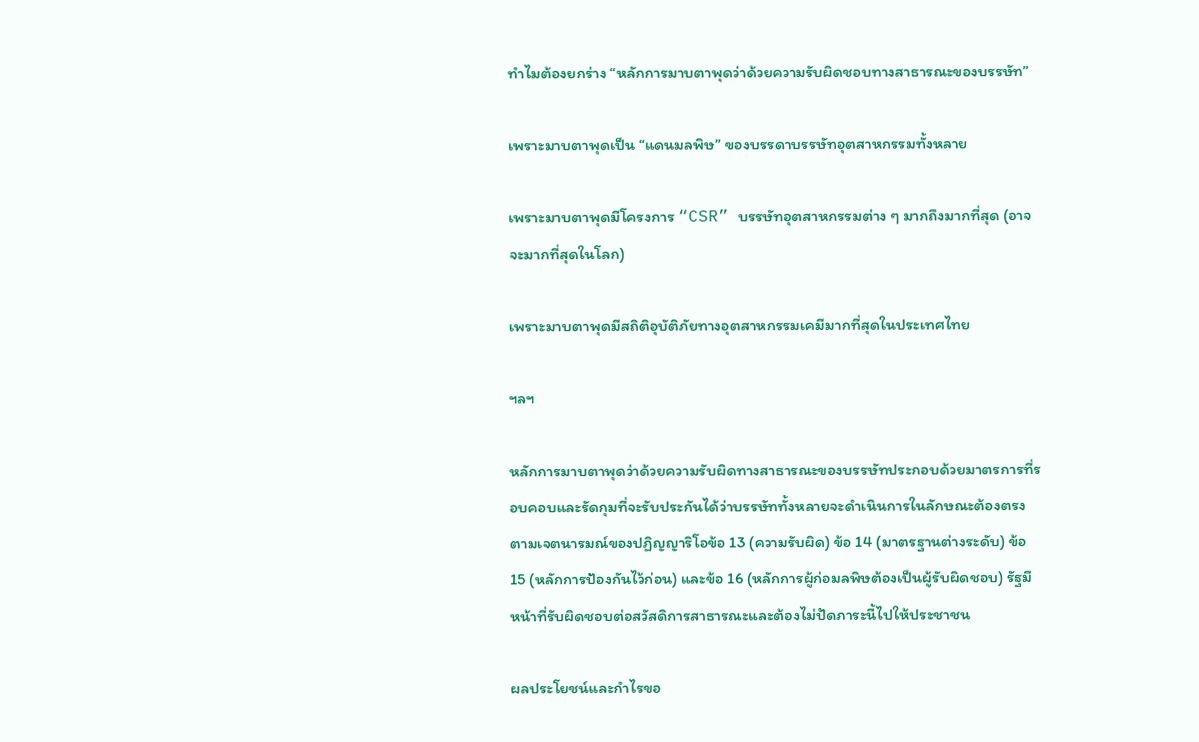ทำไมต้องยกร่าง “หลักการมาบตาพุดว่าด้วยความรับผิดชอบทางสาธารณะของบรรษัท”

เพราะมาบตาพุดเป็น “แดนมลพิษ” ของบรรดาบรรษัทอุตสาหกรรมทั้งหลาย

เพราะมาบตาพุดมีโครงการ “CSR” บรรษัทอุตสาหกรรมต่าง ๆ มากถึงมากที่สุด (อาจจะมากที่สุดในโลก)

เพราะมาบตาพุดมีสถิติอุบัติภัยทางอุตสาหกรรมเคมีมากที่สุดในประเทศไทย

ฯลฯ

หลักการมาบตาพุดว่าด้วยความรับผิดทางสาธารณะของบรรษัทประกอบด้วยมาตรการที่รอบคอบและรัดกุมที่จะรับประกันได้ว่าบรรษัททั้งหลายจะดำเนินการในลักษณะต้องตรงตามเจตนารมณ์ของปฏิญญาริโอข้อ 13 (ความรับผิด) ข้อ 14 (มาตรฐานต่างระดับ) ข้อ 15 (หลักการป้องกันไว้ก่อน) และข้อ 16 (หลักการผู้ก่อมลพิษต้องเป็นผู้รับผิดชอบ) รัฐมีหน้าที่รับผิดชอบต่อสวัสดิการสาธารณะและต้องไม่ปัดภาระนี้ไปให้ประชาชน

ผลประโยชน์และกำไรขอ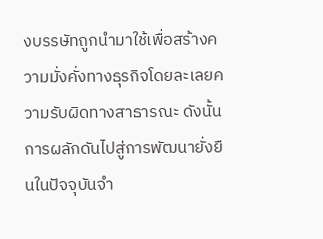งบรรษัทถูกนำมาใช้เพื่อสร้างความมั่งคั่งทางธุรกิจโดยละเลยความรับผิดทางสาธารณะ ดังนั้น การผลักดันไปสู่การพัฒนายั่งยืนในปัจจุบันจำ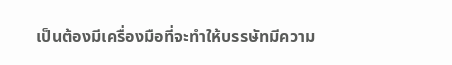เป็นต้องมีเครื่องมือที่จะทำให้บรรษัทมีความ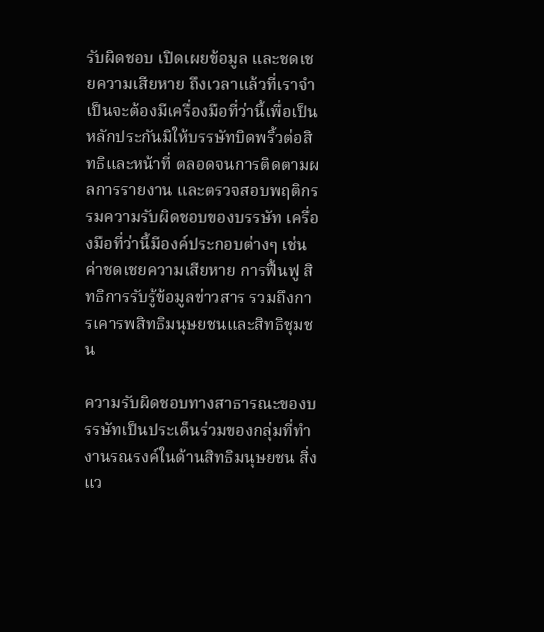รับผิดชอบ เปิดเผยข้อมูล และชดเชยความเสียหาย ถึงเวลาแล้วที่เราจำเป็นจะต้องมีเครื่องมือที่ว่านี้เพื่อเป็นหลักประกันมิให้บรรษัทบิดพริ้วต่อสิทธิและหน้าที่ ตลอดจนการติดตามผลการรายงาน และตรวจสอบพฤติกรรมความรับผิดชอบของบรรษัท เครื่องมือที่ว่านี้มีองค์ประกอบต่างๆ เช่น ค่าชดเชยความเสียหาย การฟื้นฟู สิทธิการรับรู้ข้อมูลข่าวสาร รวมถึงการเคารพสิทธิมนุษยชนและสิทธิชุมชน

ความรับผิดชอบทางสาธารณะของบรรษัทเป็นประเด็นร่วมของกลุ่มที่ทำงานรณรงค์ในด้านสิทธิมนุษยชน สิ่งแว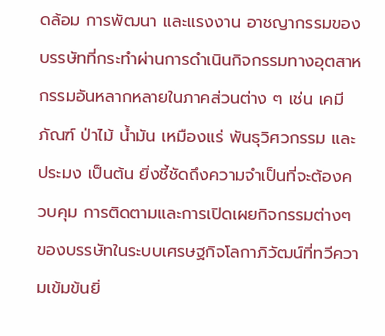ดล้อม การพัฒนา และแรงงาน อาชญากรรมของบรรษัทที่กระทำผ่านการดำเนินกิจกรรมทางอุตสาหกรรมอันหลากหลายในภาคส่วนต่าง ๆ เช่น เคมีภัณฑ์ ป่าไม้ น้ำมัน เหมืองแร่ พันธุวิศวกรรม และประมง เป็นต้น ยิ่งชี้ชัดถึงความจำเป็นที่จะต้องควบคุม การติดตามและการเปิดเผยกิจกรรมต่างๆ ของบรรษัทในระบบเศรษฐกิจโลกาภิวัฒน์ที่ทวีความเข้มข้นยิ่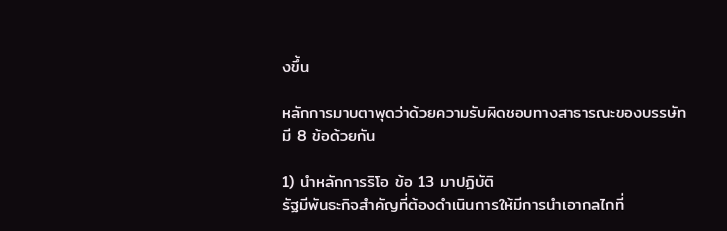งขึ้น

หลักการมาบตาพุดว่าด้วยความรับผิดชอบทางสาธารณะของบรรษัทมี 8 ข้อด้วยกัน

1) นำหลักการริโอ ข้อ 13 มาปฏิบัติ
รัฐมีพันธะกิจสำคัญที่ต้องดำเนินการให้มีการนำเอากลไกที่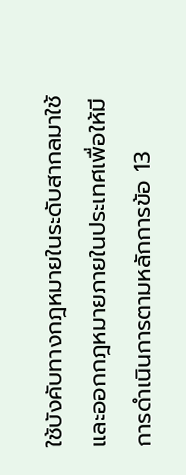ใช้บังคับทางกฎหมายในระดับสากลมาใช้และออกกฎหมายภายในประเทศเพื่อให้มีการดำเนินการตามหลักการข้อ 13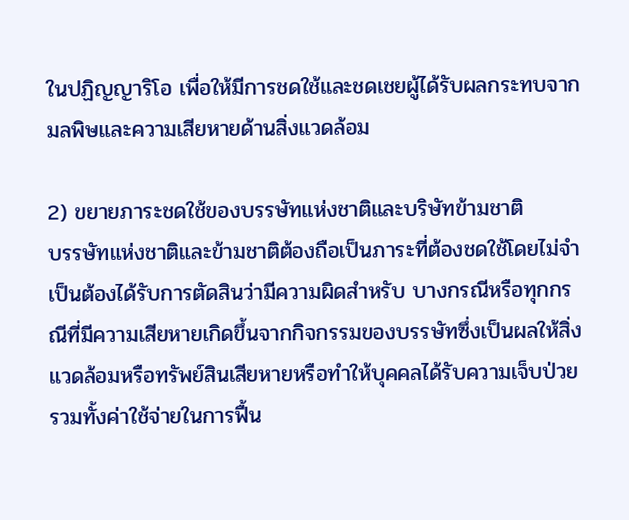ในปฏิญญาริโอ เพื่อให้มีการชดใช้และชดเชยผู้ได้รับผลกระทบจากมลพิษและความเสียหายด้านสิ่งแวดล้อม

2) ขยายภาระชดใช้ของบรรษัทแห่งชาติและบริษัทข้ามชาติ
บรรษัทแห่งชาติและข้ามชาติต้องถือเป็นภาระที่ต้องชดใช้โดยไม่จำเป็นต้องได้รับการตัดสินว่ามีความผิดสำหรับ บางกรณีหรือทุกกรณีที่มีความเสียหายเกิดขึ้นจากกิจกรรมของบรรษัทซึ่งเป็นผลให้สิ่งแวดล้อมหรือทรัพย์สินเสียหายหรือทำให้บุคคลได้รับความเจ็บป่วย รวมทั้งค่าใช้จ่ายในการฟื้น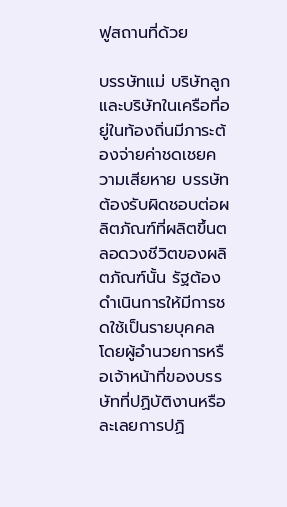ฟูสถานที่ด้วย

บรรษัทแม่ บริษัทลูกและบริษัทในเครือที่อยู่ในท้องถิ่นมีภาระต้องจ่ายค่าชดเชยความเสียหาย บรรษัทต้องรับผิดชอบต่อผลิตภัณฑ์ที่ผลิตขึ้นตลอดวงชีวิตของผลิตภัณฑ์นั้น รัฐต้องดำเนินการให้มีการชดใช้เป็นรายบุคคลโดยผู้อำนวยการหรือเจ้าหน้าที่ของบรรษัทที่ปฏิบัติงานหรือละเลยการปฏิ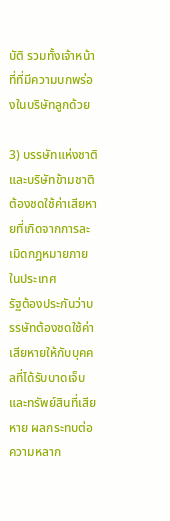บัติ รวมทั้งเจ้าหน้าที่ที่มีความบกพร่องในบริษัทลูกด้วย

3) บรรษัทแห่งชาติและบริษัทข้ามชาติต้องชดใช้ค่าเสียหายที่เกิดจากการละเมิดกฎหมายภายในประเทศ
รัฐต้องประกันว่าบรรษัทต้องชดใช้ค่าเสียหายให้กับบุคคลที่ได้รับบาดเจ็บและทรัพย์สินที่เสียหาย ผลกระทบต่อความหลาก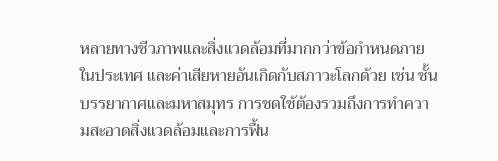หลายทางชีวภาพและสิ่งแวดล้อมที่มากกว่าข้อกำหนดภายในประเทศ และค่าเสียหายอันเกิดกับสภาวะโลกด้วย เช่น ชั้นบรรยากาศและมหาสมุทร การชดใช้ต้องรวมถึงการทำความสะอาดสิ่งแวดล้อมและการฟื้น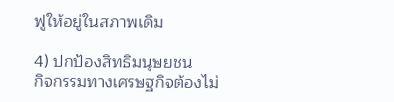ฟูให้อยู่ในสภาพเดิม

4) ปกป้องสิทธิมนุษยชน
กิจกรรมทางเศรษฐกิจต้องไม่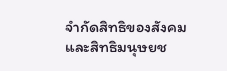จำกัดสิทธิของสังคมและสิทธิมนุษยช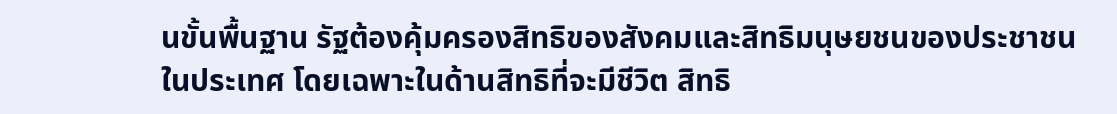นขั้นพื้นฐาน รัฐต้องคุ้มครองสิทธิของสังคมและสิทธิมนุษยชนของประชาชนในประเทศ โดยเฉพาะในด้านสิทธิที่จะมีชีวิต สิทธิ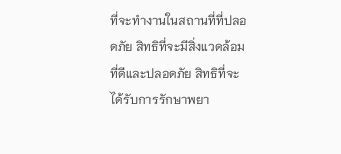ที่จะทำงานในสถานที่ที่ปลอดภัย สิทธิที่จะมีสิ่งแวดล้อมที่ดีและปลอดภัย สิทธิที่จะได้รับการรักษาพยา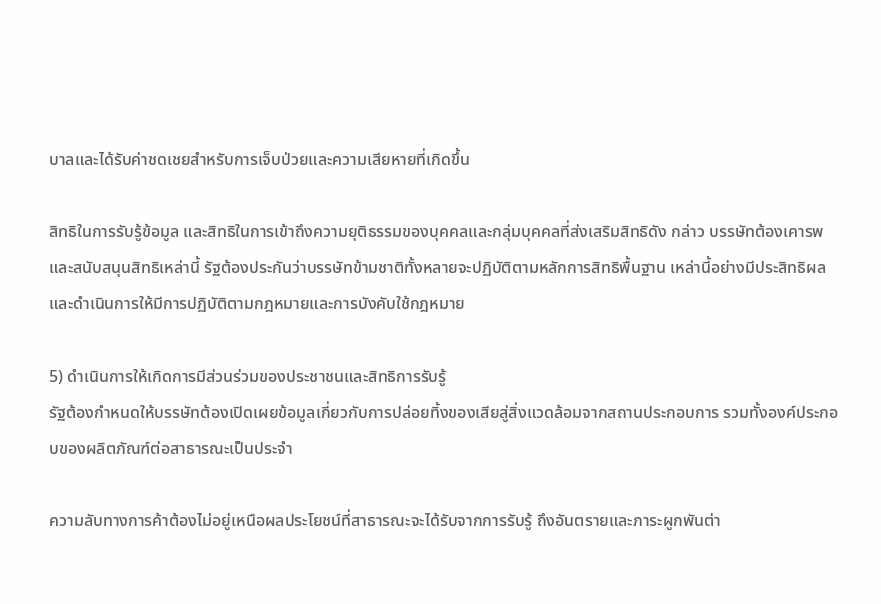บาลและได้รับค่าชดเชยสำหรับการเจ็บป่วยและความเสียหายที่เกิดขึ้น

สิทธิในการรับรู้ข้อมูล และสิทธิในการเข้าถึงความยุติธรรมของบุคคลและกลุ่มบุคคลที่ส่งเสริมสิทธิดัง กล่าว บรรษัทต้องเคารพและสนับสนุนสิทธิเหล่านี้ รัฐต้องประกันว่าบรรษัทข้ามชาติทั้งหลายจะปฏิบัติตามหลักการสิทธิพื้นฐาน เหล่านี้อย่างมีประสิทธิผล และดำเนินการให้มีการปฏิบัติตามกฎหมายและการบังคับใช้กฎหมาย

5) ดำเนินการให้เกิดการมีส่วนร่วมของประชาชนและสิทธิการรับรู้
รัฐต้องกำหนดให้บรรษัทต้องเปิดเผยข้อมูลเกี่ยวกับการปล่อยทิ้งของเสียสู่สิ่งแวดล้อมจากสถานประกอบการ รวมทั้งองค์ประกอบของผลิตภัณฑ์ต่อสาธารณะเป็นประจำ

ความลับทางการค้าต้องไม่อยู่เหนือผลประโยชน์ที่สาธารณะจะได้รับจากการรับรู้ ถึงอันตรายและภาระผูกพันต่า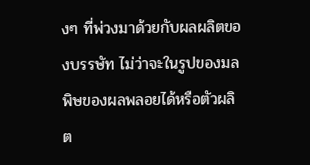งๆ ที่พ่วงมาด้วยกับผลผลิตของบรรษัท ไม่ว่าจะในรูปของมลพิษของผลพลอยได้หรือตัวผลิต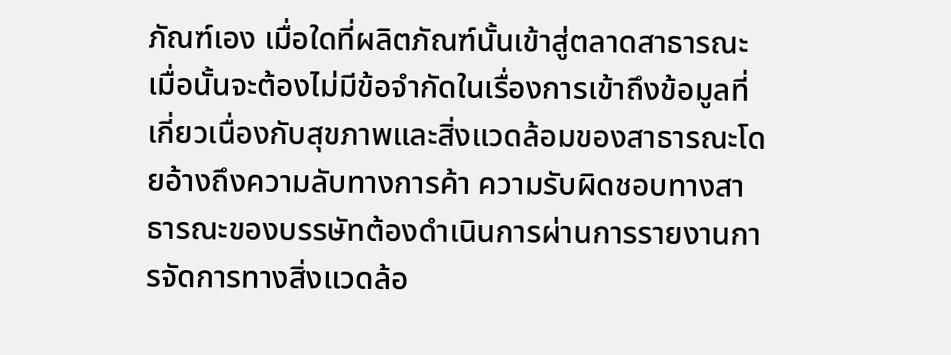ภัณฑ์เอง เมื่อใดที่ผลิตภัณฑ์นั้นเข้าสู่ตลาดสาธารณะ เมื่อนั้นจะต้องไม่มีข้อจำกัดในเรื่องการเข้าถึงข้อมูลที่เกี่ยวเนื่องกับสุขภาพและสิ่งแวดล้อมของสาธารณะโดยอ้างถึงความลับทางการค้า ความรับผิดชอบทางสาธารณะของบรรษัทต้องดำเนินการผ่านการรายงานการจัดการทางสิ่งแวดล้อ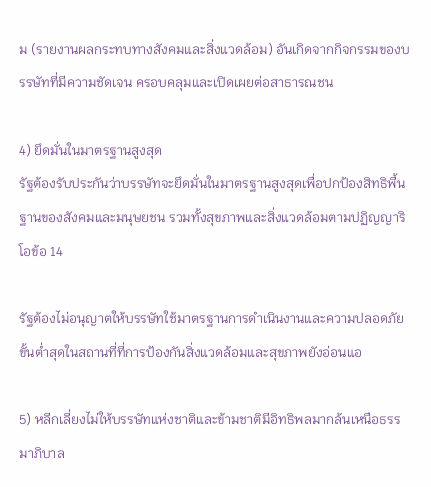ม (รายงานผลกระทบทางสังคมและสิ่งแวดล้อม) อันเกิดจากกิจกรรมของบรรษัทที่มีความชัดเจน ครอบคลุมและเปิดเผยต่อสาธารณชน

4) ยึดมั่นในมาตรฐานสูงสุด
รัฐต้องรับประกันว่าบรรษัทจะยึดมั่นในมาตรฐานสูงสุดเพื่อปกป้องสิทธิพื้นฐานของสังคมและมนุษยชน รวมทั้งสุขภาพและสิ่งแวดล้อมตามปฏิญญาริโอข้อ 14

รัฐต้องไม่อนุญาตให้บรรษัทใช้มาตรฐานการดำเนินงานและความปลอดภัย ขั้นต่ำสุดในสถานที่ที่การป้องกันสิ่งแวดล้อมและสุขภาพยังอ่อนแอ

5) หลีกเลี่ยงไม่ให้บรรษัทแห่งชาติและข้ามชาติมีอิทธิพลมากล้นเหนือธรรมาภิบาล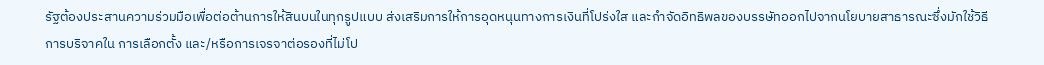รัฐต้องประสานความร่วมมือเพื่อต่อต้านการให้สินบนในทุกรูปแบบ ส่งเสริมการให้การอุดหนุนทางการเงินที่โปร่งใส และกำจัดอิทธิพลของบรรษัทออกไปจากนโยบายสาธารณะซึ่งมักใช้วิธีการบริจาคใน การเลือกตั้ง และ/หรือการเจรจาต่อรองที่ไม่โป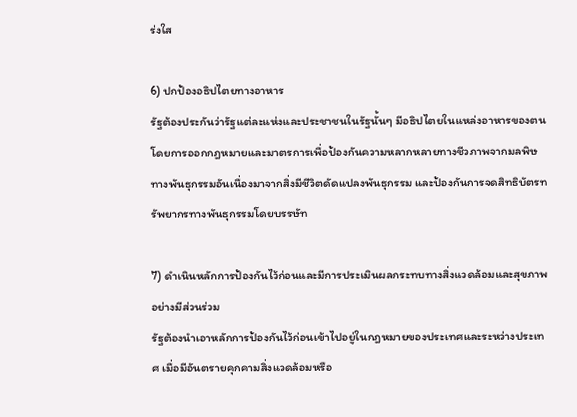ร่งใส

6) ปกป้องอธิปไตยทางอาหาร
รัฐต้องประกันว่ารัฐแต่ละแห่งและประชาชนในรัฐนั้นๆ มีอธิปไตยในแหล่งอาหารของตน โดยการออกกฎหมายและมาตรการเพื่อป้องกันความหลากหลายทางชีวภาพจากมลพิษทางพันธุกรรมอันเนื่องมาจากสิ่งมีชีวิตดัดแปลงพันธุกรรม และป้องกันการจดสิทธิบัตรทรัพยากรทางพันธุกรรมโดยบรรษัท

7) ดำเนินหลักการป้องกันไว้ก่อนและมีการประเมินผลกระทบทางสิ่งแวดล้อมและสุขภาพอย่างมีส่วนร่วม
รัฐต้องนำเอาหลักการป้องกันไว้ก่อนเข้าไปอยู่ในกฎหมายของประเทศและระหว่างประเทศ เมื่อมีอันตรายคุกคามสิ่งแวดล้อมหรือ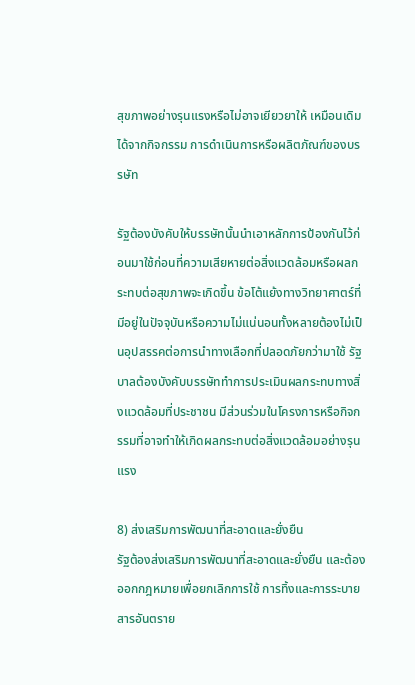สุขภาพอย่างรุนแรงหรือไม่อาจเยียวยาให้ เหมือนเดิมได้จากกิจกรรม การดำเนินการหรือผลิตภัณฑ์ของบรรษัท

รัฐต้องบังคับให้บรรษัทนั้นนำเอาหลักการป้องกันไว้ก่อนมาใช้ก่อนที่ความเสียหายต่อสิ่งแวดล้อมหรือผลกระทบต่อสุขภาพจะเกิดขึ้น ข้อโต้แย้งทางวิทยาศาตร์ที่มีอยู่ในปัจจุบันหรือความไม่แน่นอนทั้งหลายต้องไม่เป็นอุปสรรคต่อการนำทางเลือกที่ปลอดภัยกว่ามาใช้ รัฐบาลต้องบังคับบรรษัททำการประเมินผลกระทบทางสิ่งแวดล้อมที่ประชาชน มีส่วนร่วมในโครงการหรือกิจกรรมที่อาจทำให้เกิดผลกระทบต่อสิ่งแวดล้อมอย่างรุนแรง

8) ส่งเสริมการพัฒนาที่สะอาดและยั่งยืน
รัฐต้องส่งเสริมการพัฒนาที่สะอาดและยั่งยืน และต้องออกกฎหมายเพื่อยกเลิกการใช้ การทิ้งและการระบายสารอันตราย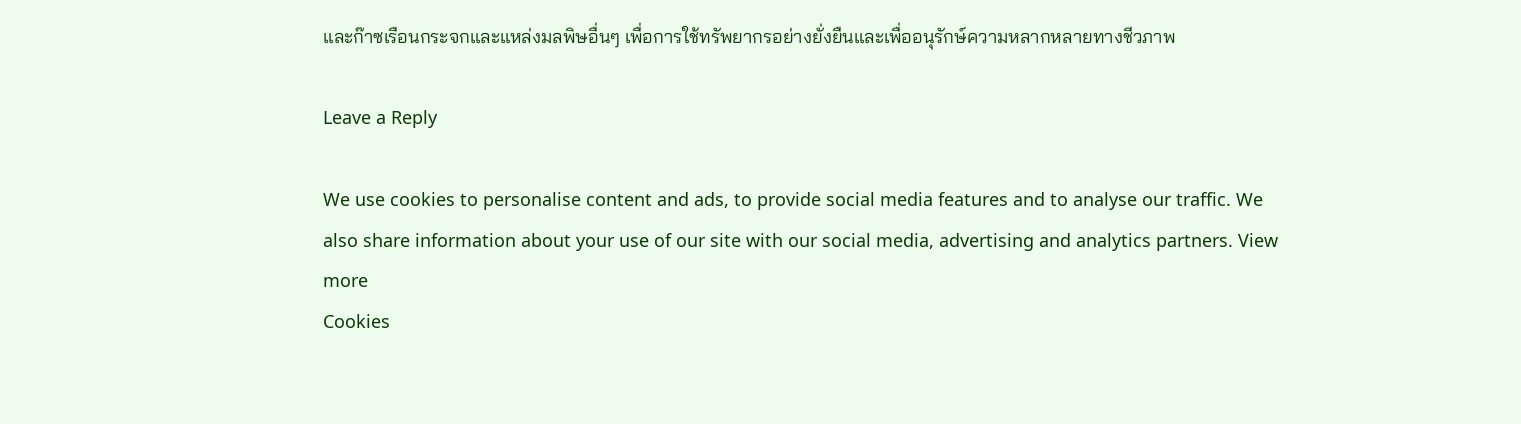และก๊าซเรือนกระจกและแหล่งมลพิษอื่นๆ เพื่อการใช้ทรัพยากรอย่างยั่งยืนและเพื่ออนุรักษ์ความหลากหลายทางชีวภาพ

Leave a Reply

We use cookies to personalise content and ads, to provide social media features and to analyse our traffic. We also share information about your use of our site with our social media, advertising and analytics partners. View more
Cookies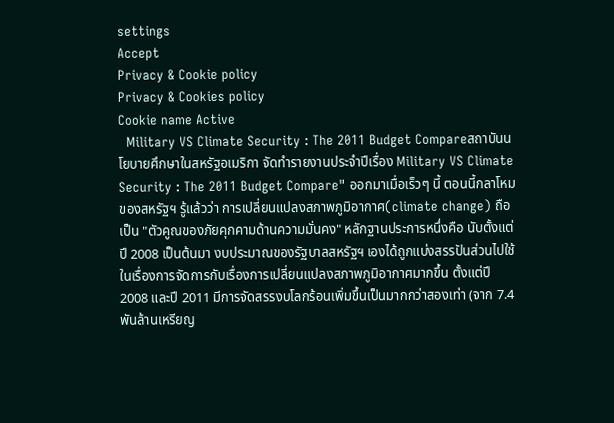settings
Accept
Privacy & Cookie policy
Privacy & Cookies policy
Cookie name Active
  Military VS Climate Security : The 2011 Budget Compareสถาบันนโยบายศึกษาในสหรัฐอเมริกา จัดทำรายงานประจำปีเรื่อง Military VS Climate Security : The 2011 Budget Compare" ออกมาเมื่อเร็วๆ นี้ ตอนนี้กลาโหมของสหรัฐฯ รู้แล้วว่า การเปลี่ยนแปลงสภาพภูมิอากาศ(climate change) ถือเป็น "ตัวคูณของภัยคุกคามด้านความมั่นคง" หลักฐานประการหนึ่งคือ นับตั้งแต่ปี 2008 เป็นต้นมา งบประมาณของรัฐบาลสหรัฐฯ เองได้ถูกแบ่งสรรปันส่วนไปใช้ในเรื่องการจัดการกับเรื่องการเปลี่ยนแปลงสภาพภูมิอากาศมากขึ้น ตั้งแต่ปี 2008 และปี 2011 มีการจัดสรรงบโลกร้อนเพิ่มขึ้นเป็นมากกว่าสองเท่า (จาก 7.4 พันล้านเหรียญ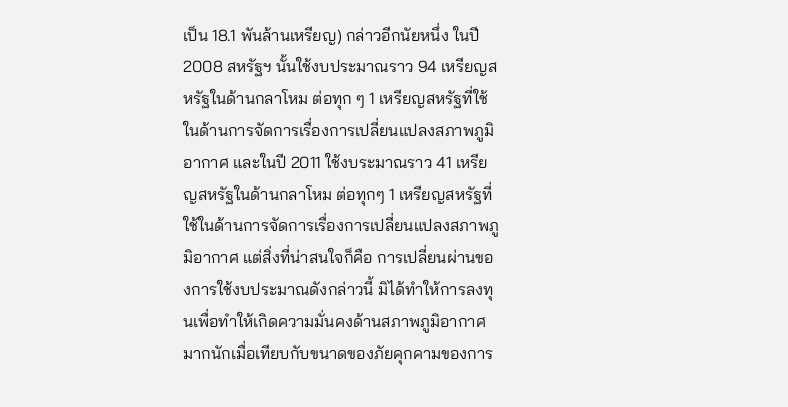เป็น 18.1 พันล้านเหรียญ) กล่าวอีกนัยหนึ่ง ในปี 2008 สหรัฐฯ นั้นใช้งบประมาณราว 94 เหรียญสหรัฐในด้านกลาโหม ต่อทุก ๆ 1 เหรียญสหรัฐที่ใช้ในด้านการจัดการเรื่องการเปลี่ยนแปลงสภาพภูมิอากาศ และในปี 2011 ใช้งบระมาณราว 41 เหรียญสหรัฐในด้านกลาโหม ต่อทุกๆ 1 เหรียญสหรัฐที่ใช้ในด้านการจัดการเรื่องการเปลี่ยนแปลงสภาพภูมิอากาศ แต่สิ่งที่น่าสนใจก็คือ การเปลี่ยนผ่านของการใช้งบประมาณดังกล่าวนี้ มิได้ทำให้การลงทุนเพื่อทำให้เกิดความมั่นคงด้านสภาพภูมิอากาศมากนักเมื่อเทียบกับขนาดของภัยคุกคามของการ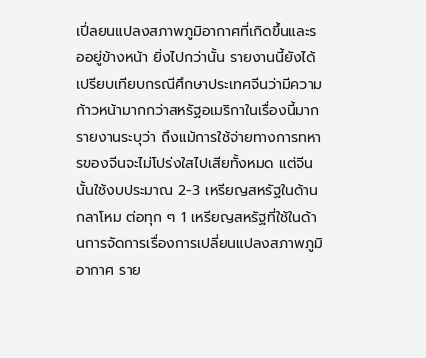เปี่ลยนแปลงสภาพภูมิอากาศที่เกิดขึ้นและรออยู่ข้างหน้า ยิ่งไปกว่านั้น รายงานนี้ยังได้เปรียบเทียบกรณีศึกษาประเทศจีนว่ามีความก้าวหน้ามากกว่าสหรัฐอเมริกาในเรื่องนี้มาก รายงานระบุว่า ถึงแม้การใช้จ่ายทางการทหารของจีนจะไม่โปร่งใสไปเสียทั้งหมด แต่จีนนั้นใช้งบประมาณ 2-3 เหรียญสหรัฐในด้านกลาโหม ต่อทุก ๆ 1 เหรียญสหรัฐที่ใช้ในด้านการจัดการเรื่องการเปลี่ยนแปลงสภาพภูมิอากาศ ราย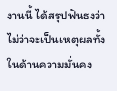งานนี้ ได้สรุปฟันธงว่า ไม่ว่าจะเป็นเหตุผลทั้งในด้านความมั่นคง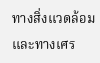ทางสิ่งแวดล้อม และทางเศร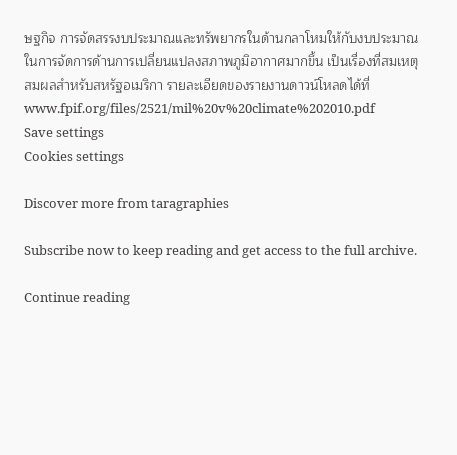ษฐกิจ การจัดสรรงบประมาณและทรัพยากรในด้านกลาโหมให้กับงบประมาณในการจัดการด้านการเปลี่ยนแปลงสภาพภูมิอากาศมากขึ้น เป็นเรื่องที่สมเหตุสมผลสำหรับสหรัฐอเมริกา รายละเอียดของรายงานดาวน์โหลดได้ที่  www.fpif.org/files/2521/mil%20v%20climate%202010.pdf
Save settings
Cookies settings

Discover more from taragraphies

Subscribe now to keep reading and get access to the full archive.

Continue reading